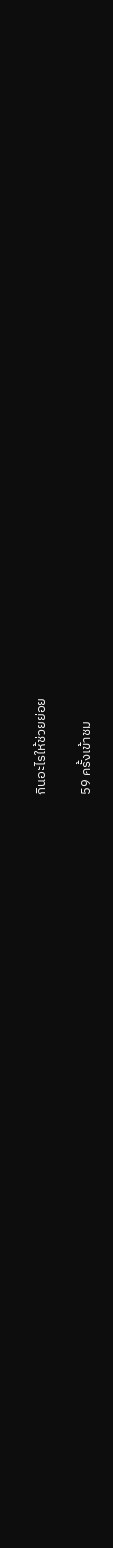กินอะไรให้ช่วยย่อย

59 ครั้งเข้าชม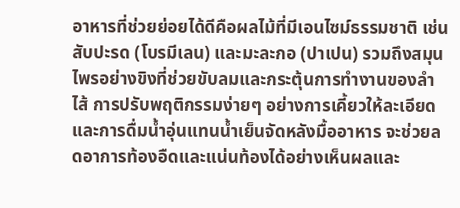อาหารที่ช่วยย่อยได้ดีคือผลไม้ที่มีเอนไซม์ธรรมชาติ เช่น สับปะรด (โบรมีเลน) และมะละกอ (ปาเปน) รวมถึงสมุนไพรอย่างขิงที่ช่วยขับลมและกระตุ้นการทำงานของลำไส้ การปรับพฤติกรรมง่ายๆ อย่างการเคี้ยวให้ละเอียดและการดื่มน้ำอุ่นแทนน้ำเย็นจัดหลังมื้ออาหาร จะช่วยลดอาการท้องอืดและแน่นท้องได้อย่างเห็นผลและ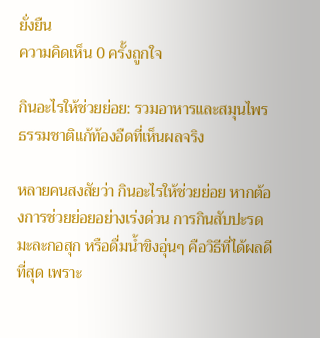ยั่งยืน
ความคิดเห็น 0 ครั้งถูกใจ

กินอะไรให้ช่วยย่อย: รวมอาหารและสมุนไพรธรรมชาติแก้ท้องอืดที่เห็นผลจริง

หลายคนสงสัยว่า กินอะไรให้ช่วยย่อย หากต้องการช่วยย่อยอย่างเร่งด่วน การกินสับปะรด มะละกอสุก หรือดื่มน้ำขิงอุ่นๆ คือวิธีที่ได้ผลดีที่สุด เพราะ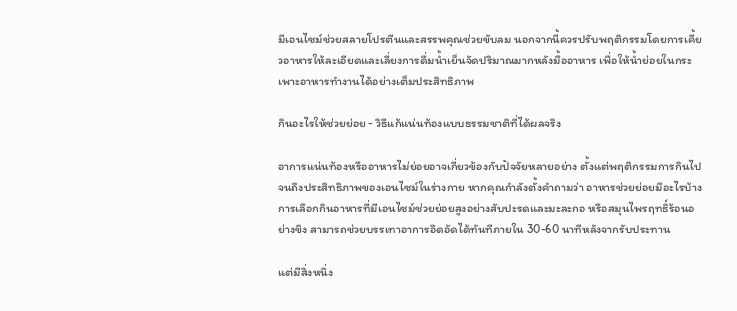มีเอนไซม์ช่วยสลายโปรตีนและสรรพคุณช่วยขับลม นอกจากนี้ควรปรับพฤติกรรมโดยการเคี้ยวอาหารให้ละเอียดและเลี่ยงการดื่มน้ำเย็นจัดปริมาณมากหลังมื้ออาหาร เพื่อให้น้ำย่อยในกระเพาะอาหารทำงานได้อย่างเต็มประสิทธิภาพ

กินอะไรให้ช่วยย่อย - วิธีแก้แน่นท้องแบบธรรมชาติที่ได้ผลจริง

อาการแน่นท้องหรืออาหารไม่ย่อยอาจเกี่ยวข้องกับปัจจัยหลายอย่าง ตั้งแต่พฤติกรรมการกินไปจนถึงประสิทธิภาพของเอนไซม์ในร่างกาย หากคุณกำลังตั้งคำถามว่า อาหารช่วยย่อยมีอะไรบ้าง การเลือกกินอาหารที่มีเอนไซม์ช่วยย่อยสูงอย่างสับปะรดและมะละกอ หรือสมุนไพรฤทธิ์ร้อนอย่างขิง สามารถช่วยบรรเทาอาการอึดอัดได้ทันทีภายใน 30-60 นาทีหลังจากรับประทาน

แต่มีสิ่งหนึ่ง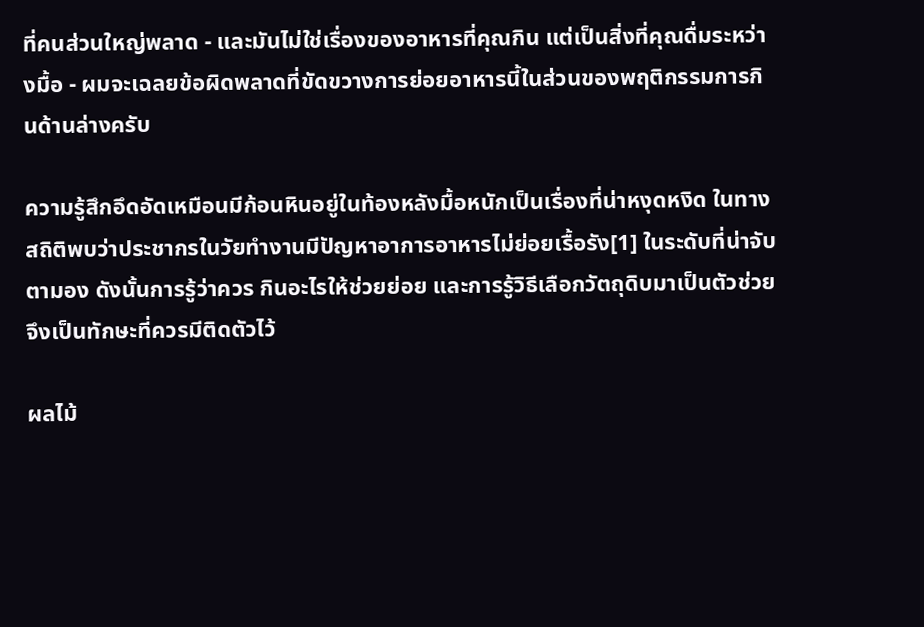ที่คนส่วนใหญ่พลาด - และมันไม่ใช่เรื่องของอาหารที่คุณกิน แต่เป็นสิ่งที่คุณดื่มระหว่างมื้อ - ผมจะเฉลยข้อผิดพลาดที่ขัดขวางการย่อยอาหารนี้ในส่วนของพฤติกรรมการกินด้านล่างครับ

ความรู้สึกอึดอัดเหมือนมีก้อนหินอยู่ในท้องหลังมื้อหนักเป็นเรื่องที่น่าหงุดหงิด ในทางสถิติพบว่าประชากรในวัยทำงานมีปัญหาอาการอาหารไม่ย่อยเรื้อรัง[1] ในระดับที่น่าจับตามอง ดังนั้นการรู้ว่าควร กินอะไรให้ช่วยย่อย และการรู้วิธีเลือกวัตถุดิบมาเป็นตัวช่วยจึงเป็นทักษะที่ควรมีติดตัวไว้

ผลไม้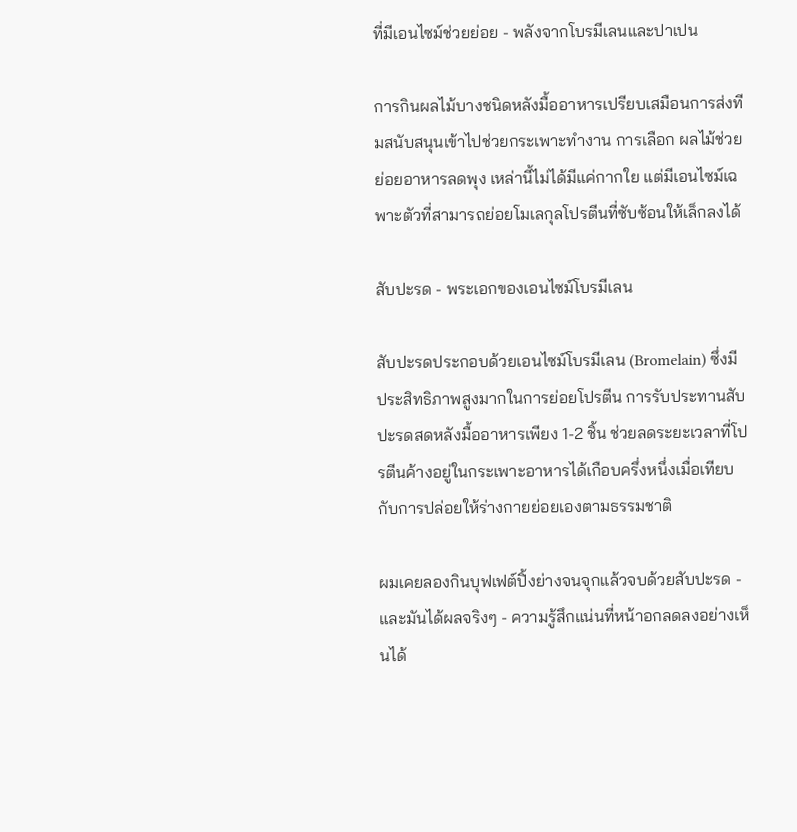ที่มีเอนไซม์ช่วยย่อย - พลังจากโบรมีเลนและปาเปน

การกินผลไม้บางชนิดหลังมื้ออาหารเปรียบเสมือนการส่งทีมสนับสนุนเข้าไปช่วยกระเพาะทำงาน การเลือก ผลไม้ช่วยย่อยอาหารลดพุง เหล่านี้ไม่ได้มีแค่กากใย แต่มีเอนไซม์เฉพาะตัวที่สามารถย่อยโมเลกุลโปรตีนที่ซับซ้อนให้เล็กลงได้

สับปะรด - พระเอกของเอนไซม์โบรมีเลน

สับปะรดประกอบด้วยเอนไซม์โบรมีเลน (Bromelain) ซึ่งมีประสิทธิภาพสูงมากในการย่อยโปรตีน การรับประทานสับปะรดสดหลังมื้ออาหารเพียง 1-2 ชิ้น ช่วยลดระยะเวลาที่โปรตีนค้างอยู่ในกระเพาะอาหารได้เกือบครึ่งหนึ่งเมื่อเทียบกับการปล่อยให้ร่างกายย่อยเองตามธรรมชาติ

ผมเคยลองกินบุฟเฟต์ปิ้งย่างจนจุกแล้วจบด้วยสับปะรด - และมันได้ผลจริงๆ - ความรู้สึกแน่นที่หน้าอกลดลงอย่างเห็นได้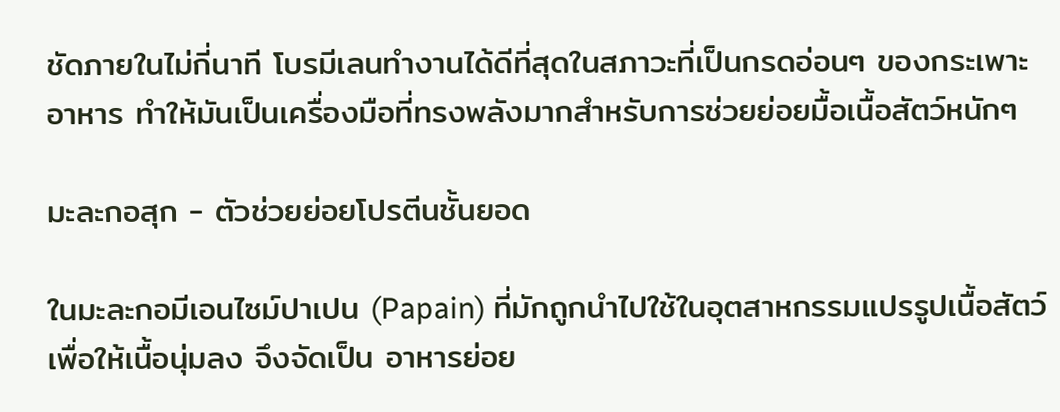ชัดภายในไม่กี่นาที โบรมีเลนทำงานได้ดีที่สุดในสภาวะที่เป็นกรดอ่อนๆ ของกระเพาะอาหาร ทำให้มันเป็นเครื่องมือที่ทรงพลังมากสำหรับการช่วยย่อยมื้อเนื้อสัตว์หนักๆ

มะละกอสุก - ตัวช่วยย่อยโปรตีนชั้นยอด

ในมะละกอมีเอนไซม์ปาเปน (Papain) ที่มักถูกนำไปใช้ในอุตสาหกรรมแปรรูปเนื้อสัตว์เพื่อให้เนื้อนุ่มลง จึงจัดเป็น อาหารย่อย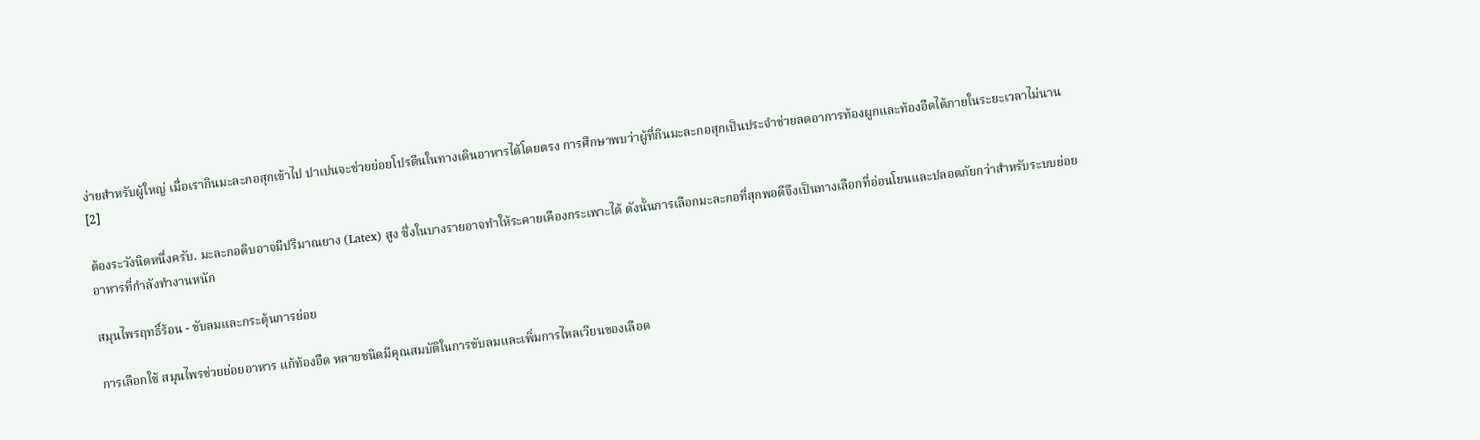ง่ายสําหรับผู้ใหญ่ เมื่อเรากินมะละกอสุกเข้าไป ปาเปนจะช่วยย่อยโปรตีนในทางเดินอาหารได้โดยตรง การศึกษาพบว่าผู้ที่กินมะละกอสุกเป็นประจำช่วยลดอาการท้องผูกและท้องอืดได้ภายในระยะเวลาไม่นาน [2]

ต้องระวังนิดหนึ่งครับ. มะละกอดิบอาจมีปริมาณยาง (Latex) สูง ซึ่งในบางรายอาจทำให้ระคายเคืองกระเพาะได้ ดังนั้นการเลือกมะละกอที่สุกพอดีจึงเป็นทางเลือกที่อ่อนโยนและปลอดภัยกว่าสำหรับระบบย่อยอาหารที่กำลังทำงานหนัก

สมุนไพรฤทธิ์ร้อน - ขับลมและกระตุ้นการย่อย

การเลือกใช้ สมุนไพรช่วยย่อยอาหาร แก้ท้องอืด หลายชนิดมีคุณสมบัติในการขับลมและเพิ่มการไหลเวียนของเลือด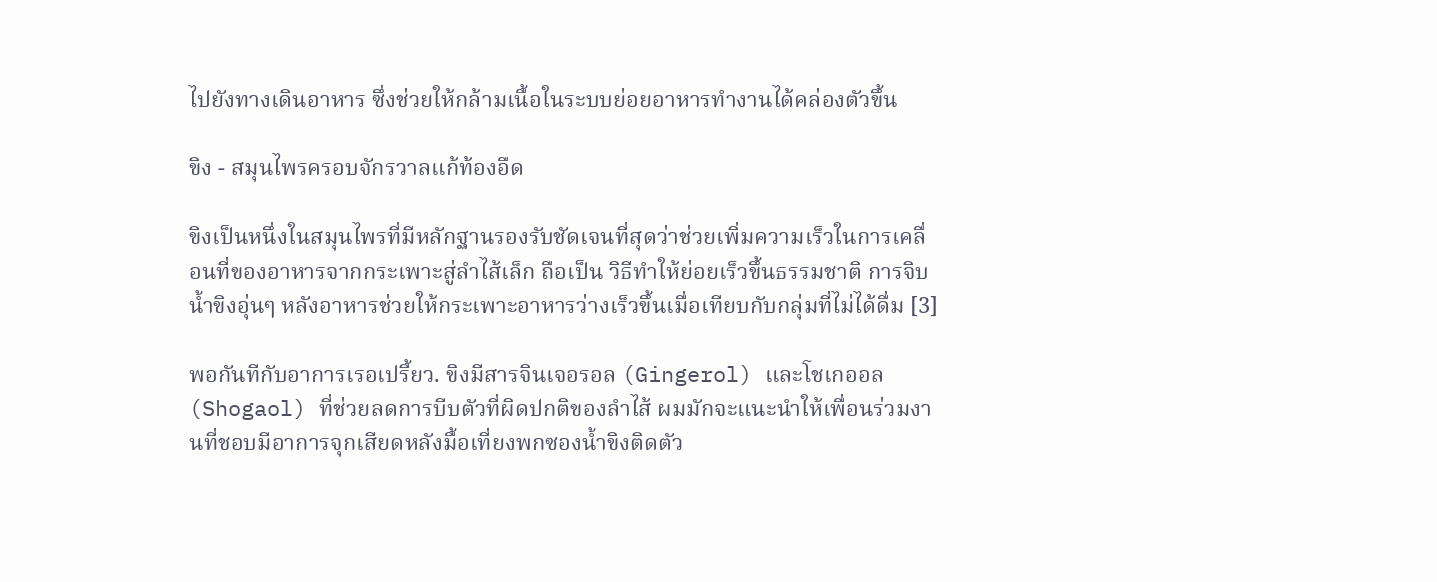ไปยังทางเดินอาหาร ซึ่งช่วยให้กล้ามเนื้อในระบบย่อยอาหารทำงานได้คล่องตัวขึ้น

ขิง - สมุนไพรครอบจักรวาลแก้ท้องอืด

ขิงเป็นหนึ่งในสมุนไพรที่มีหลักฐานรองรับชัดเจนที่สุดว่าช่วยเพิ่มความเร็วในการเคลื่อนที่ของอาหารจากกระเพาะสู่ลำไส้เล็ก ถือเป็น วิธีทำให้ย่อยเร็วขึ้นธรรมชาติ การจิบน้ำขิงอุ่นๆ หลังอาหารช่วยให้กระเพาะอาหารว่างเร็วขึ้นเมื่อเทียบกับกลุ่มที่ไม่ได้ดื่ม [3]

พอกันทีกับอาการเรอเปรี้ยว. ขิงมีสารจินเจอรอล (Gingerol) และโชเกออล (Shogaol) ที่ช่วยลดการบีบตัวที่ผิดปกติของลำไส้ ผมมักจะแนะนำให้เพื่อนร่วมงานที่ชอบมีอาการจุกเสียดหลังมื้อเที่ยงพกซองน้ำขิงติดตัว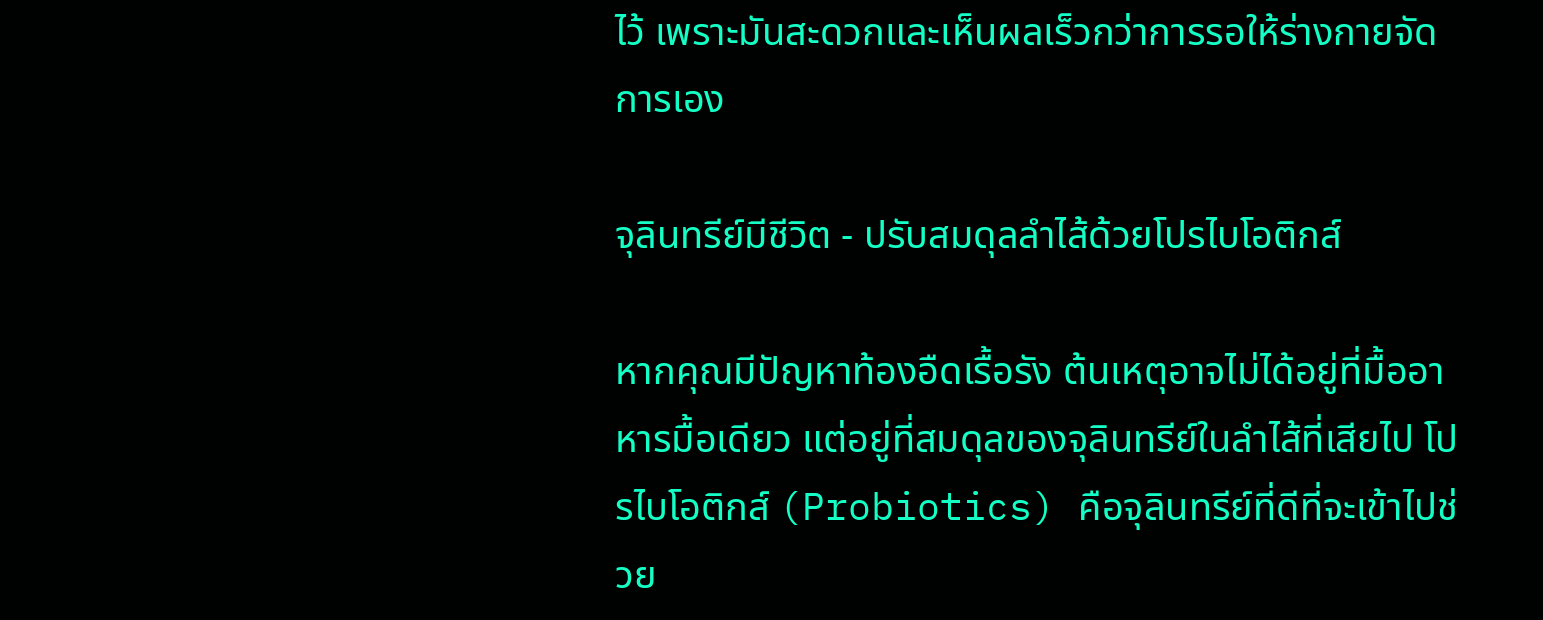ไว้ เพราะมันสะดวกและเห็นผลเร็วกว่าการรอให้ร่างกายจัดการเอง

จุลินทรีย์มีชีวิต - ปรับสมดุลลำไส้ด้วยโปรไบโอติกส์

หากคุณมีปัญหาท้องอืดเรื้อรัง ต้นเหตุอาจไม่ได้อยู่ที่มื้ออาหารมื้อเดียว แต่อยู่ที่สมดุลของจุลินทรีย์ในลำไส้ที่เสียไป โปรไบโอติกส์ (Probiotics) คือจุลินทรีย์ที่ดีที่จะเข้าไปช่วย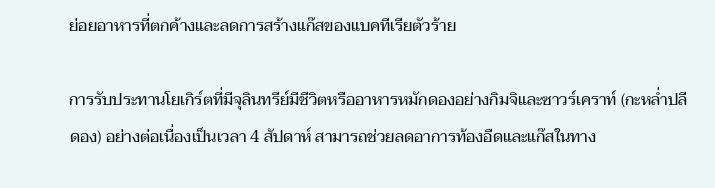ย่อยอาหารที่ตกค้างและลดการสร้างแก๊สของแบคทีเรียตัวร้าย

การรับประทานโยเกิร์ตที่มีจุลินทรีย์มีชีวิตหรืออาหารหมักดองอย่างกิมจิและซาวร์เคราท์ (กะหล่ำปลีดอง) อย่างต่อเนื่องเป็นเวลา 4 สัปดาห์ สามารถช่วยลดอาการท้องอืดและแก๊สในทาง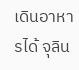เดินอาหารได้ จุลิน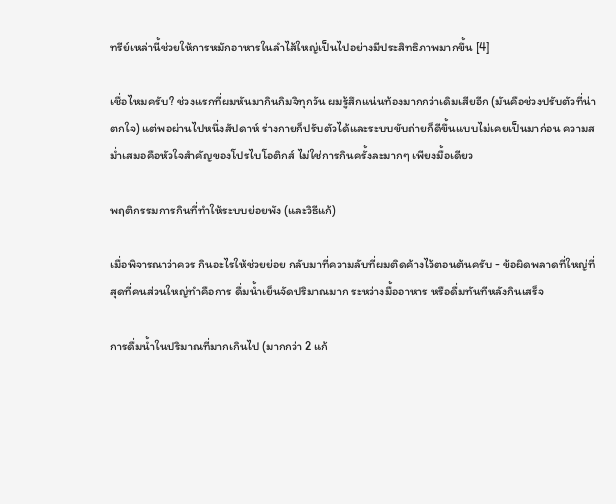ทรีย์เหล่านี้ช่วยให้การหมักอาหารในลำไส้ใหญ่เป็นไปอย่างมีประสิทธิภาพมากขึ้น [4]

เชื่อไหมครับ? ช่วงแรกที่ผมหันมากินกิมจิทุกวัน ผมรู้สึกแน่นท้องมากกว่าเดิมเสียอีก (มันคือช่วงปรับตัวที่น่าตกใจ) แต่พอผ่านไปหนึ่งสัปดาห์ ร่างกายก็ปรับตัวได้และระบบขับถ่ายก็ดีขึ้นแบบไม่เคยเป็นมาก่อน ความสม่ำเสมอคือหัวใจสำคัญของโปรไบโอติกส์ ไม่ใช่การกินครั้งละมากๆ เพียงมื้อเดียว

พฤติกรรมการกินที่ทำให้ระบบย่อยพัง (และวิธีแก้)

เมื่อพิจารณาว่าควร กินอะไรให้ช่วยย่อย กลับมาที่ความลับที่ผมติดค้างไว้ตอนต้นครับ - ข้อผิดพลาดที่ใหญ่ที่สุดที่คนส่วนใหญ่ทำคือการ ดื่มน้ำเย็นจัดปริมาณมาก ระหว่างมื้ออาหาร หรือดื่มทันทีหลังกินเสร็จ

การดื่มน้ำในปริมาณที่มากเกินไป (มากกว่า 2 แก้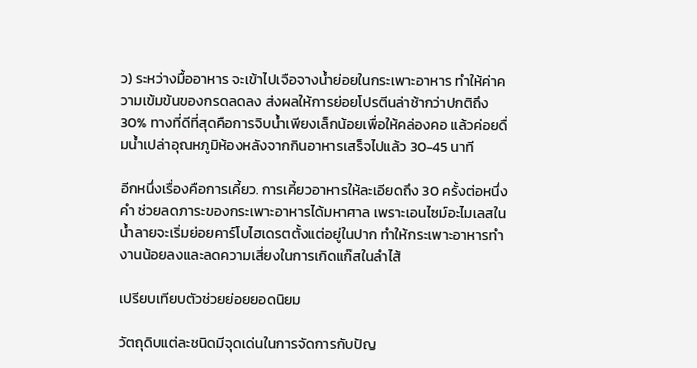ว) ระหว่างมื้ออาหาร จะเข้าไปเจือจางน้ำย่อยในกระเพาะอาหาร ทำให้ค่าความเข้มข้นของกรดลดลง ส่งผลให้การย่อยโปรตีนล่าช้ากว่าปกติถึง 30% ทางที่ดีที่สุดคือการจิบน้ำเพียงเล็กน้อยเพื่อให้คล่องคอ แล้วค่อยดื่มน้ำเปล่าอุณหภูมิห้องหลังจากกินอาหารเสร็จไปแล้ว 30-45 นาที

อีกหนึ่งเรื่องคือการเคี้ยว. การเคี้ยวอาหารให้ละเอียดถึง 30 ครั้งต่อหนึ่งคำ ช่วยลดภาระของกระเพาะอาหารได้มหาศาล เพราะเอนไซม์อะไมเลสในน้ำลายจะเริ่มย่อยคาร์โบไฮเดรตตั้งแต่อยู่ในปาก ทำให้กระเพาะอาหารทำงานน้อยลงและลดความเสี่ยงในการเกิดแก๊สในลำไส้

เปรียบเทียบตัวช่วยย่อยยอดนิยม

วัตถุดิบแต่ละชนิดมีจุดเด่นในการจัดการกับปัญ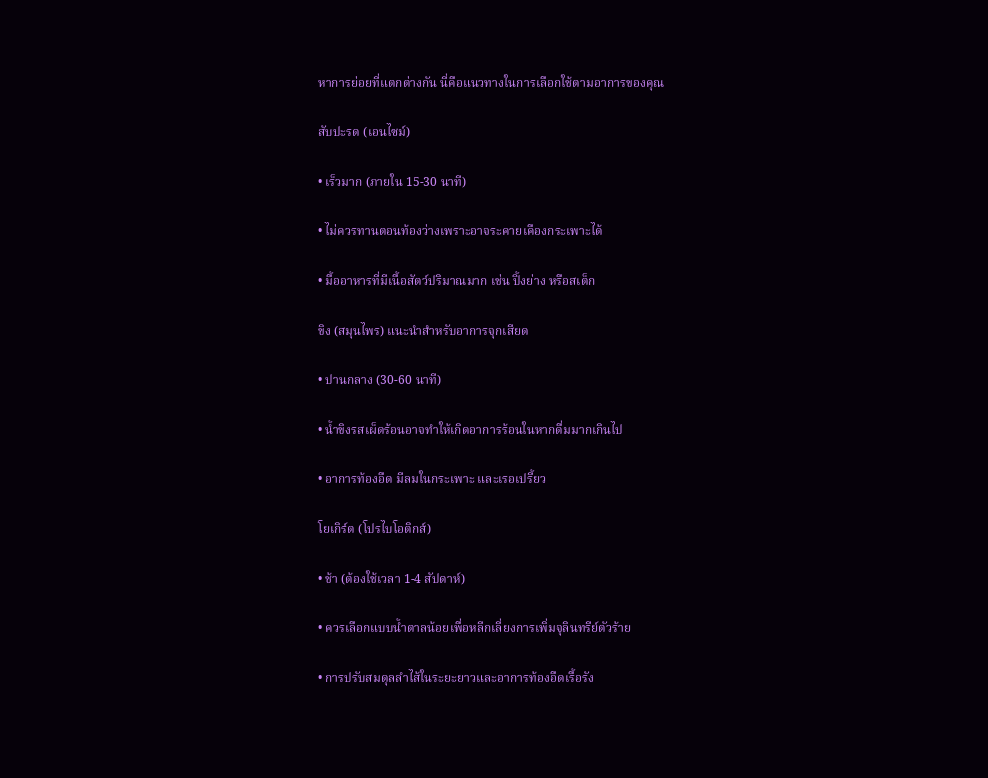หาการย่อยที่แตกต่างกัน นี่คือแนวทางในการเลือกใช้ตามอาการของคุณ

สับปะรด (เอนไซม์)

• เร็วมาก (ภายใน 15-30 นาที)

• ไม่ควรทานตอนท้องว่างเพราะอาจระคายเคืองกระเพาะได้

• มื้ออาหารที่มีเนื้อสัตว์ปริมาณมาก เช่น ปิ้งย่าง หรือสเต็ก

ขิง (สมุนไพร) แนะนำสำหรับอาการจุกเสียด

• ปานกลาง (30-60 นาที)

• น้ำขิงรสเผ็ดร้อนอาจทำให้เกิดอาการร้อนในหากดื่มมากเกินไป

• อาการท้องอืด มีลมในกระเพาะ และเรอเปรี้ยว

โยเกิร์ต (โปรไบโอติกส์)

• ช้า (ต้องใช้เวลา 1-4 สัปดาห์)

• ควรเลือกแบบน้ำตาลน้อยเพื่อหลีกเลี่ยงการเพิ่มจุลินทรีย์ตัวร้าย

• การปรับสมดุลลำไส้ในระยะยาวและอาการท้องอืดเรื้อรัง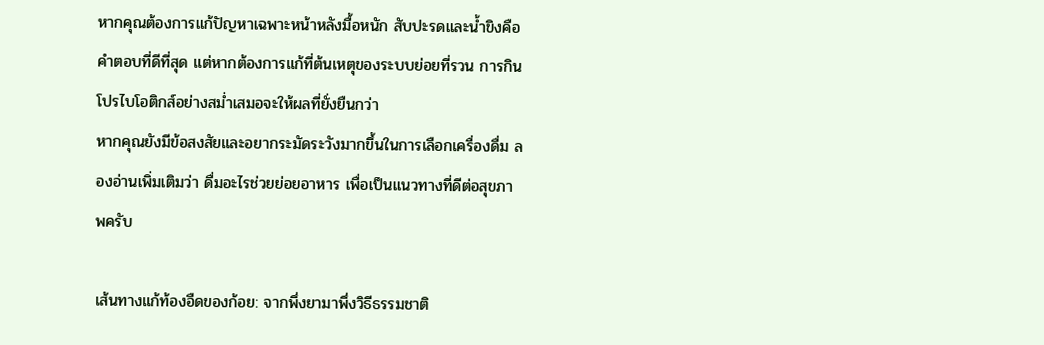หากคุณต้องการแก้ปัญหาเฉพาะหน้าหลังมื้อหนัก สับปะรดและน้ำขิงคือคำตอบที่ดีที่สุด แต่หากต้องการแก้ที่ต้นเหตุของระบบย่อยที่รวน การกินโปรไบโอติกส์อย่างสม่ำเสมอจะให้ผลที่ยั่งยืนกว่า
หากคุณยังมีข้อสงสัยและอยากระมัดระวังมากขึ้นในการเลือกเครื่องดื่ม ลองอ่านเพิ่มเติมว่า ดื่มอะไรช่วยย่อยอาหาร เพื่อเป็นแนวทางที่ดีต่อสุขภาพครับ

เส้นทางแก้ท้องอืดของก้อย: จากพึ่งยามาพึ่งวิธีธรรมชาติ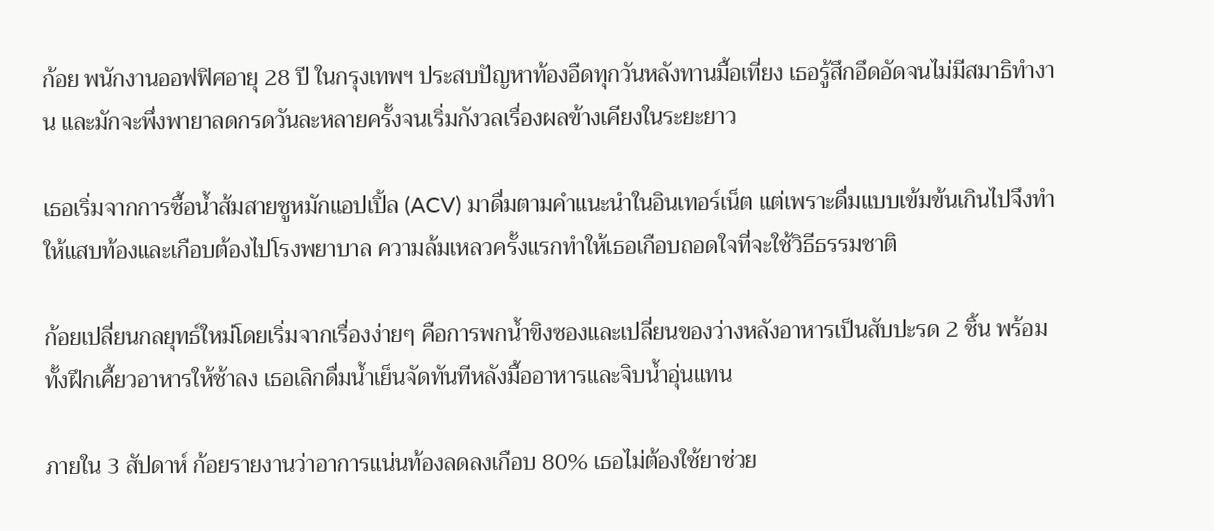ก้อย พนักงานออฟฟิศอายุ 28 ปี ในกรุงเทพฯ ประสบปัญหาท้องอืดทุกวันหลังทานมื้อเที่ยง เธอรู้สึกอึดอัดจนไม่มีสมาธิทำงาน และมักจะพึ่งพายาลดกรดวันละหลายครั้งจนเริ่มกังวลเรื่องผลข้างเคียงในระยะยาว

เธอเริ่มจากการซื้อน้ำส้มสายชูหมักแอปเปิ้ล (ACV) มาดื่มตามคำแนะนำในอินเทอร์เน็ต แต่เพราะดื่มแบบเข้มข้นเกินไปจึงทำให้แสบท้องและเกือบต้องไปโรงพยาบาล ความล้มเหลวครั้งแรกทำให้เธอเกือบถอดใจที่จะใช้วิธีธรรมชาติ

ก้อยเปลี่ยนกลยุทธ์ใหม่โดยเริ่มจากเรื่องง่ายๆ คือการพกน้ำขิงซองและเปลี่ยนของว่างหลังอาหารเป็นสับปะรด 2 ชิ้น พร้อมทั้งฝึกเคี้ยวอาหารให้ช้าลง เธอเลิกดื่มน้ำเย็นจัดทันทีหลังมื้ออาหารและจิบน้ำอุ่นแทน

ภายใน 3 สัปดาห์ ก้อยรายงานว่าอาการแน่นท้องลดลงเกือบ 80% เธอไม่ต้องใช้ยาช่วย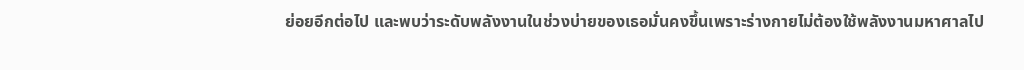ย่อยอีกต่อไป และพบว่าระดับพลังงานในช่วงบ่ายของเธอมั่นคงขึ้นเพราะร่างกายไม่ต้องใช้พลังงานมหาศาลไป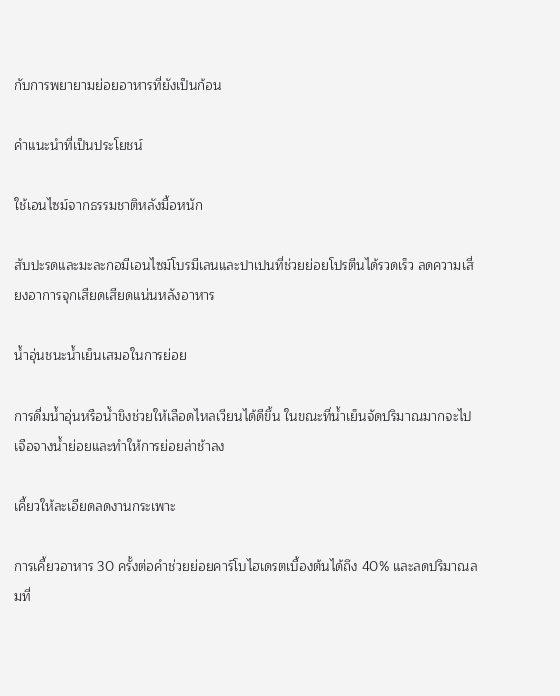กับการพยายามย่อยอาหารที่ยังเป็นก้อน

คำแนะนำที่เป็นประโยชน์

ใช้เอนไซม์จากธรรมชาติหลังมื้อหนัก

สับปะรดและมะละกอมีเอนไซม์โบรมีเลนและปาเปนที่ช่วยย่อยโปรตีนได้รวดเร็ว ลดความเสี่ยงอาการจุกเสียดเสียดแน่นหลังอาหาร

น้ำอุ่นชนะน้ำเย็นเสมอในการย่อย

การดื่มน้ำอุ่นหรือน้ำขิงช่วยให้เลือดไหลเวียนได้ดีขึ้น ในขณะที่น้ำเย็นจัดปริมาณมากจะไปเจือจางน้ำย่อยและทำให้การย่อยล่าช้าลง

เคี้ยวให้ละเอียดลดงานกระเพาะ

การเคี้ยวอาหาร 30 ครั้งต่อคำช่วยย่อยคาร์โบไฮเดรตเบื้องต้นได้ถึง 40% และลดปริมาณลมที่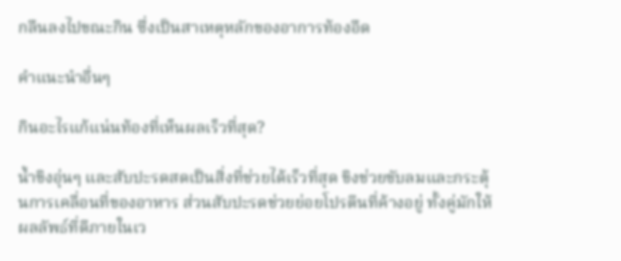กลืนลงไปขณะกิน ซึ่งเป็นสาเหตุหลักของอาการท้องอืด

คำแนะนำอื่นๆ

กินอะไรแก้แน่นท้องที่เห็นผลเร็วที่สุด?

น้ำขิงอุ่นๆ และสับปะรดสดเป็นสิ่งที่ช่วยได้เร็วที่สุด ขิงช่วยขับลมและกระตุ้นการเคลื่อนที่ของอาหาร ส่วนสับปะรดช่วยย่อยโปรตีนที่ค้างอยู่ ทั้งคู่มักให้ผลลัพธ์ที่ดีภายในเว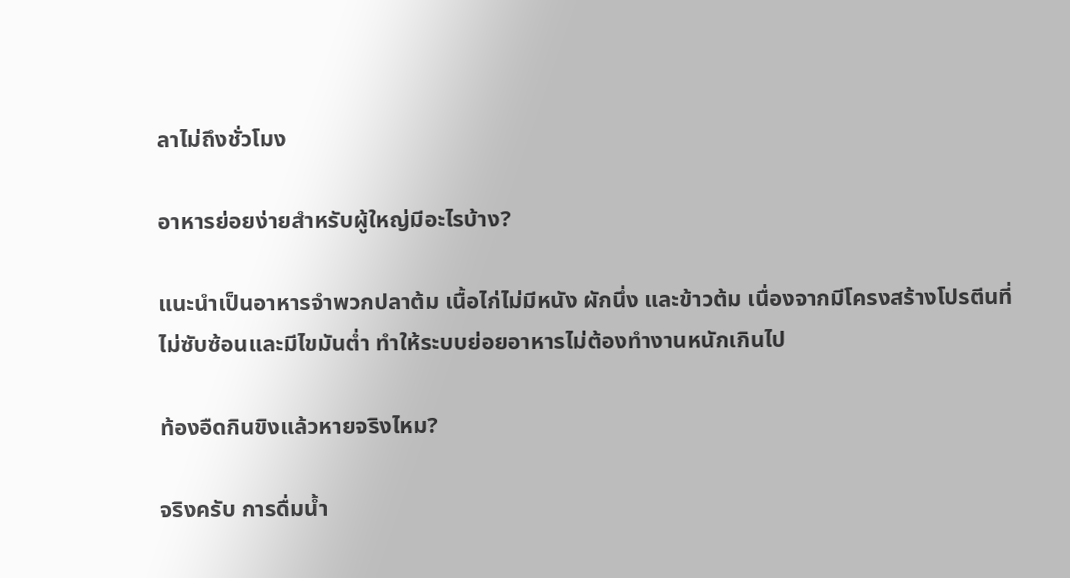ลาไม่ถึงชั่วโมง

อาหารย่อยง่ายสําหรับผู้ใหญ่มีอะไรบ้าง?

แนะนำเป็นอาหารจำพวกปลาต้ม เนื้อไก่ไม่มีหนัง ผักนึ่ง และข้าวต้ม เนื่องจากมีโครงสร้างโปรตีนที่ไม่ซับซ้อนและมีไขมันต่ำ ทำให้ระบบย่อยอาหารไม่ต้องทำงานหนักเกินไป

ท้องอืดกินขิงแล้วหายจริงไหม?

จริงครับ การดื่มน้ำ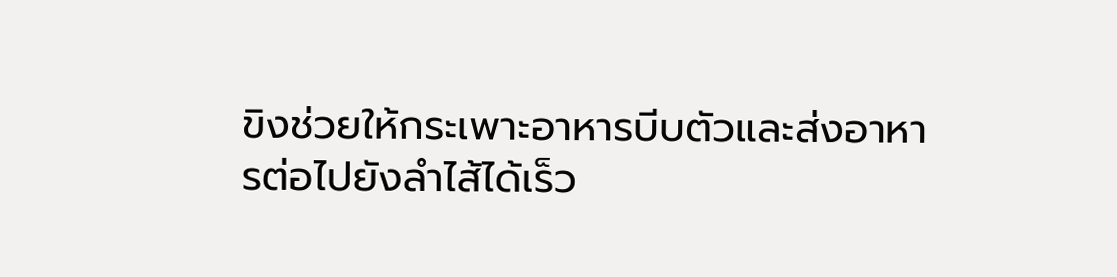ขิงช่วยให้กระเพาะอาหารบีบตัวและส่งอาหารต่อไปยังลำไส้ได้เร็ว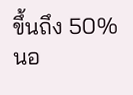ขึ้นถึง 50% นอ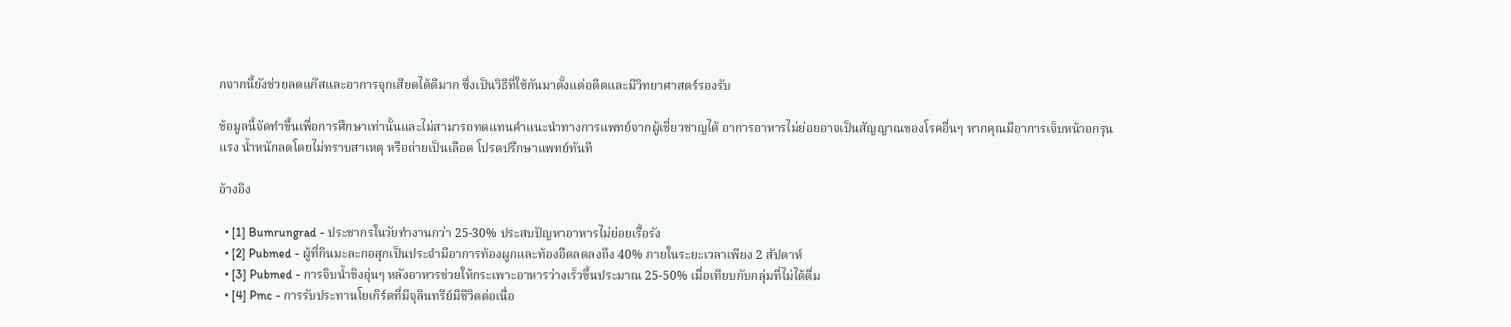กจากนี้ยังช่วยลดแก๊สและอาการจุกเสียดได้ดีมาก ซึ่งเป็นวิธีที่ใช้กันมาตั้งแต่อดีตและมีวิทยาศาสตร์รองรับ

ข้อมูลนี้จัดทำขึ้นเพื่อการศึกษาเท่านั้นและไม่สามารถทดแทนคำแนะนำทางการแพทย์จากผู้เชี่ยวชาญได้ อาการอาหารไม่ย่อยอาจเป็นสัญญาณของโรคอื่นๆ หากคุณมีอาการเจ็บหน้าอกรุนแรง น้ำหนักลดโดยไม่ทราบสาเหตุ หรือถ่ายเป็นเลือด โปรดปรึกษาแพทย์ทันที

อ้างอิง

  • [1] Bumrungrad - ประชากรในวัยทำงานกว่า 25-30% ประสบปัญหาอาหารไม่ย่อยเรื้อรัง
  • [2] Pubmed - ผู้ที่กินมะละกอสุกเป็นประจำมีอาการท้องผูกและท้องอืดลดลงถึง 40% ภายในระยะเวลาเพียง 2 สัปดาห์
  • [3] Pubmed - การจิบน้ำขิงอุ่นๆ หลังอาหารช่วยให้กระเพาะอาหารว่างเร็วขึ้นประมาณ 25-50% เมื่อเทียบกับกลุ่มที่ไม่ได้ดื่ม
  • [4] Pmc - การรับประทานโยเกิร์ตที่มีจุลินทรีย์มีชีวิตต่อเนื่อ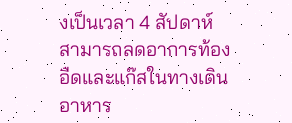งเป็นเวลา 4 สัปดาห์ สามารถลดอาการท้องอืดและแก๊สในทางเดินอาหาร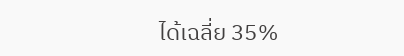ได้เฉลี่ย 35%